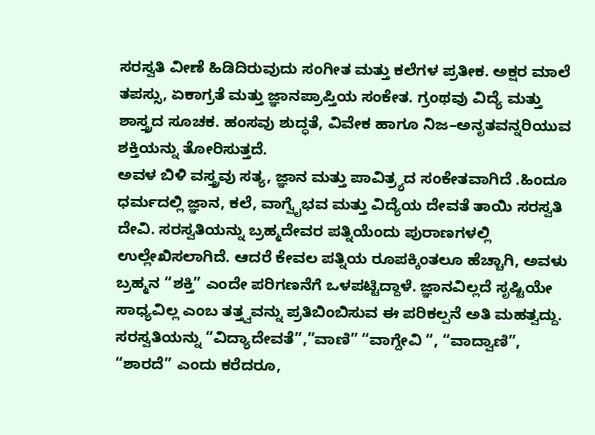ಸರಸ್ವತಿ ವೀಣೆ ಹಿಡಿದಿರುವುದು ಸಂಗೀತ ಮತ್ತು ಕಲೆಗಳ ಪ್ರತೀಕ. ಅಕ್ಷರ ಮಾಲೆ ತಪಸ್ಸು, ಏಕಾಗ್ರತೆ ಮತ್ತು ಜ್ಞಾನಪ್ರಾಪ್ತಿಯ ಸಂಕೇತ. ಗ್ರಂಥವು ವಿದ್ಯೆ ಮತ್ತು ಶಾಸ್ತ್ರದ ಸೂಚಕ. ಹಂಸವು ಶುದ್ಧತೆ, ವಿವೇಕ ಹಾಗೂ ನಿಜ–ಅನೃತವನ್ನರಿಯುವ ಶಕ್ತಿಯನ್ನು ತೋರಿಸುತ್ತದೆ.
ಅವಳ ಬಿಳಿ ವಸ್ತ್ರವು ಸತ್ಯ, ಜ್ಞಾನ ಮತ್ತು ಪಾವಿತ್ರ್ಯದ ಸಂಕೇತವಾಗಿದೆ .ಹಿಂದೂ ಧರ್ಮದಲ್ಲಿ ಜ್ಞಾನ, ಕಲೆ, ವಾಗ್ವೈಭವ ಮತ್ತು ವಿದ್ಯೆಯ ದೇವತೆ ತಾಯಿ ಸರಸ್ವತಿ ದೇವಿ. ಸರಸ್ವತಿಯನ್ನು ಬ್ರಹ್ಮದೇವರ ಪತ್ನಿಯೆಂದು ಪುರಾಣಗಳಲ್ಲಿ ಉಲ್ಲೇಖಿಸಲಾಗಿದೆ. ಆದರೆ ಕೇವಲ ಪತ್ನಿಯ ರೂಪಕ್ಕಿಂತಲೂ ಹೆಚ್ಚಾಗಿ, ಅವಳು ಬ್ರಹ್ಮನ “ಶಕ್ತಿ” ಎಂದೇ ಪರಿಗಣನೆಗೆ ಒಳಪಟ್ಟಿದ್ದಾಳೆ. ಜ್ಞಾನವಿಲ್ಲದೆ ಸೃಷ್ಟಿಯೇ ಸಾಧ್ಯವಿಲ್ಲ ಎಂಬ ತತ್ತ್ವವನ್ನು ಪ್ರತಿಬಿಂಬಿಸುವ ಈ ಪರಿಕಲ್ಪನೆ ಅತಿ ಮಹತ್ವದ್ದು.
ಸರಸ್ವತಿಯನ್ನು “ವಿದ್ಯಾದೇವತೆ”,”ವಾಣಿ” “ವಾಗ್ದೇವಿ “, “ವಾದ್ವಾಣಿ”, “ಶಾರದೆ” ಎಂದು ಕರೆದರೂ,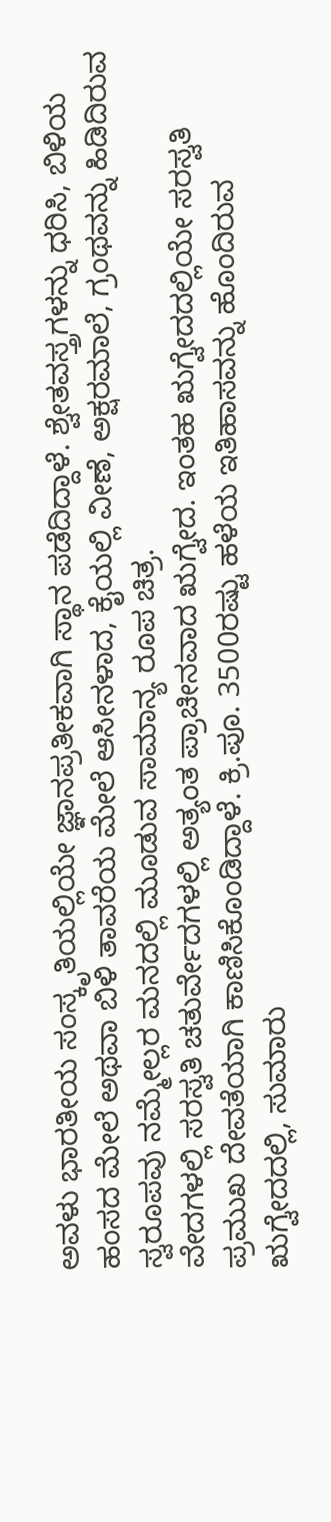ಅವಳು ಭಾರತೀಯ ಸಂಸ್ಕೃತಿಯಲ್ಲಿಯೇ ಜ್ಞಾನಪ್ರತೀಕವಾಗಿ ಸ್ಥಾನ ಪಡೆದಿದ್ದಾಳೆ. ಶ್ವೇತವಸ್ತ್ರಗಳನ್ನು ಧರಿಸಿ, ಬಿಳಿಯ ಹಂಸದ ಮೇಲೆ ಅಥವಾ ಬಿಳಿ ತಾವರೆಯ ಮೇಲೆ ಆಸೀನಳಾದ, ಕೈಯಲ್ಲಿ ವೀಣೆ, ಅಕ್ಷರಮಾಲೆ, ಗ್ರಂಥವನ್ನು ಹಿಡಿದಿರುವ ಸ್ವರೂಪವು ನಮ್ಮೇಲ್ಲರ ಮನದಲ್ಲಿ ಮೂಡುವ ಸಾಮಾನ್ಯ ರೂಪ ಚಿತ್ರ.
ವೇದಗಳಲ್ಲಿ ಸರಸ್ವತಿ ಚತುರ್ವೇದಗಳಲ್ಲಿ ಅತ್ಯಂತ ಪ್ರಾಚೀನವಾದ ಋಗ್ವೇದ. ಇಂತಹ ಋಗ್ವೇದದಲ್ಲಿಯೇ ಸರಸ್ವತಿ ಪ್ರಮುಖ ದೇವತೆಯಾಗಿ ಕಾಣಿಸಿಕೊಂಡಿದ್ದಾಳೆ. ಕ್ರಿ.ಪೂ. 3500ರಷ್ಟು ಹಳೆಯ ಇತಿಹಾಸವನ್ನು ಹೊಂದಿರುವ ಋಗ್ವೇದದಲ್ಲಿ, ಸುಮಾರು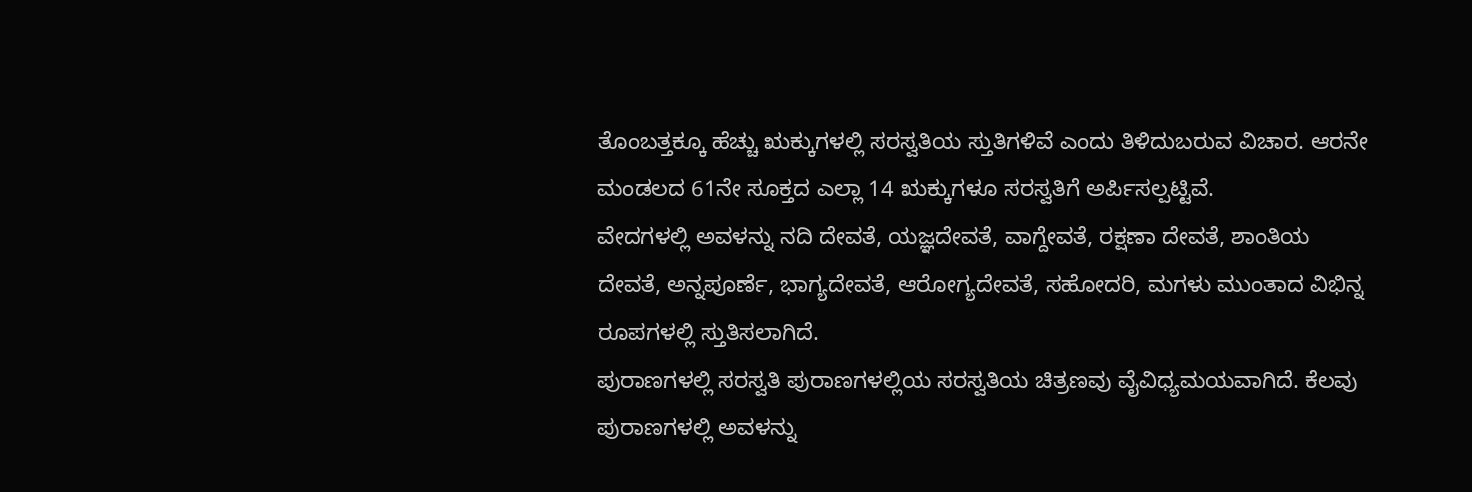ತೊಂಬತ್ತಕ್ಕೂ ಹೆಚ್ಚು ಋಕ್ಕುಗಳಲ್ಲಿ ಸರಸ್ವತಿಯ ಸ್ತುತಿಗಳಿವೆ ಎಂದು ತಿಳಿದುಬರುವ ವಿಚಾರ. ಆರನೇ ಮಂಡಲದ 61ನೇ ಸೂಕ್ತದ ಎಲ್ಲಾ 14 ಋಕ್ಕುಗಳೂ ಸರಸ್ವತಿಗೆ ಅರ್ಪಿಸಲ್ಪಟ್ಟಿವೆ.
ವೇದಗಳಲ್ಲಿ ಅವಳನ್ನು ನದಿ ದೇವತೆ, ಯಜ್ಞದೇವತೆ, ವಾಗ್ದೇವತೆ, ರಕ್ಷಣಾ ದೇವತೆ, ಶಾಂತಿಯ ದೇವತೆ, ಅನ್ನಪೂರ್ಣೆ, ಭಾಗ್ಯದೇವತೆ, ಆರೋಗ್ಯದೇವತೆ, ಸಹೋದರಿ, ಮಗಳು ಮುಂತಾದ ವಿಭಿನ್ನ ರೂಪಗಳಲ್ಲಿ ಸ್ತುತಿಸಲಾಗಿದೆ.
ಪುರಾಣಗಳಲ್ಲಿ ಸರಸ್ವತಿ ಪುರಾಣಗಳಲ್ಲಿಯ ಸರಸ್ವತಿಯ ಚಿತ್ರಣವು ವೈವಿಧ್ಯಮಯವಾಗಿದೆ. ಕೆಲವು ಪುರಾಣಗಳಲ್ಲಿ ಅವಳನ್ನು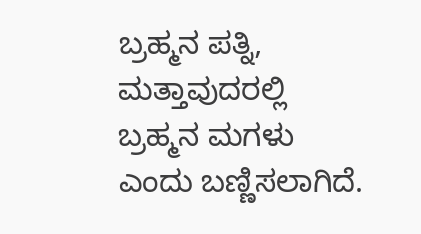ಬ್ರಹ್ಮನ ಪತ್ನಿ, ಮತ್ತಾವುದರಲ್ಲಿ ಬ್ರಹ್ಮನ ಮಗಳು ಎಂದು ಬಣ್ಣಿಸಲಾಗಿದೆ.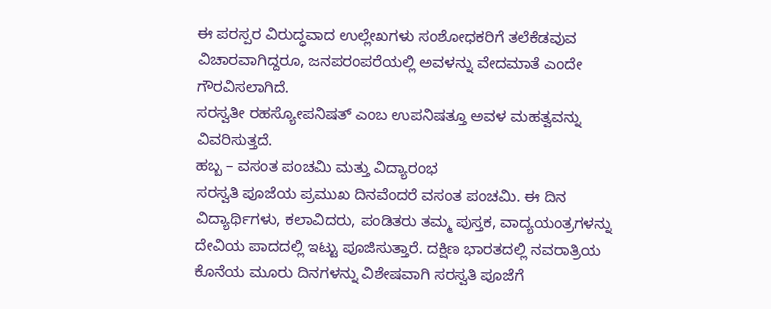ಈ ಪರಸ್ಪರ ವಿರುದ್ಧವಾದ ಉಲ್ಲೇಖಗಳು ಸಂಶೋಧಕರಿಗೆ ತಲೆಕೆಡವುವ ವಿಚಾರವಾಗಿದ್ದರೂ, ಜನಪರಂಪರೆಯಲ್ಲಿ ಅವಳನ್ನು ವೇದಮಾತೆ ಎಂದೇ ಗೌರವಿಸಲಾಗಿದೆ.
ಸರಸ್ವತೀ ರಹಸ್ಯೋಪನಿಷತ್ ಎಂಬ ಉಪನಿಷತ್ತೂ ಅವಳ ಮಹತ್ವವನ್ನು ವಿವರಿಸುತ್ತದೆ.
ಹಬ್ಬ – ವಸಂತ ಪಂಚಮಿ ಮತ್ತು ವಿದ್ಯಾರಂಭ
ಸರಸ್ವತಿ ಪೂಜೆಯ ಪ್ರಮುಖ ದಿನವೆಂದರೆ ವಸಂತ ಪಂಚಮಿ. ಈ ದಿನ ವಿದ್ಯಾರ್ಥಿಗಳು, ಕಲಾವಿದರು, ಪಂಡಿತರು ತಮ್ಮ ಪುಸ್ತಕ, ವಾದ್ಯಯಂತ್ರಗಳನ್ನು ದೇವಿಯ ಪಾದದಲ್ಲಿ ಇಟ್ಟು ಪೂಜಿಸುತ್ತಾರೆ. ದಕ್ಷಿಣ ಭಾರತದಲ್ಲಿ ನವರಾತ್ರಿಯ ಕೊನೆಯ ಮೂರು ದಿನಗಳನ್ನು ವಿಶೇಷವಾಗಿ ಸರಸ್ವತಿ ಪೂಜೆಗೆ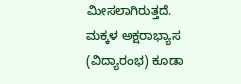ಮೀಸಲಾಗಿರುತ್ತದೆ. ಮಕ್ಕಳ ಅಕ್ಷರಾಭ್ಯಾಸ (ವಿದ್ಯಾರಂಭ) ಕೂಡಾ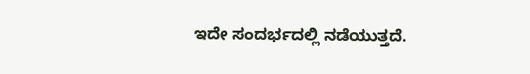ಇದೇ ಸಂದರ್ಭದಲ್ಲಿ ನಡೆಯುತ್ತದೆ.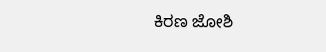ಕಿರಣ ಜೋಶಿ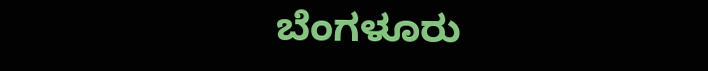ಬೆಂಗಳೂರು